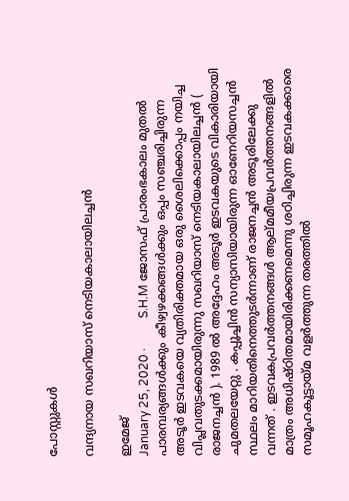പോസ്റ്റുകള്‍

വന്ദ്യനായ സഖറിയാസ് നെടിയകാലായിലച്ചൻ

ഇമേജ്
January 25, 2020 ·          S.H.M ജോസഫ് പ്രാരംഭകാലം മുതൽ പാരമ്പര്യങ്ങൾക്കും കീഴ്വഴക്കങ്ങൾക്കും ഒപ്പം സഞ്ചരിച്ചിരുന്ന അടൂർ ഇടവകയെ വ്യതിരിക്തമായ ഒരു ശൈലിക്കൊപ്പം നയിച്ച വിപ്ലവതുടക്കമായിരുന്നു സഖറിയാസ് നെടിയകാലായിലച്ചൻ ( രാജനച്ചൻ ). 1989 ൽ അദ്ദേഹം അടൂർ ഇടവകയുടെ വികാരിയായി ചുമതലയേറ്റു . കപ്പൂച്ചിൻ സന്യാസിയായിരുന്ന ഓണേറിയസച്ചൻ സ്ഥലം മാറിയതിനെത്തുടർന്നാണ് രാജനച്ചൻ അടൂരിലേക്കു വന്നത് . ഇടവകപ്രവർത്തനങ്ങൾ ആല്മമീയപ്രവർത്തനങ്ങളിൽ മാത്രം അധിഷ്ഠിതമായിരിക്കണമെന്നു ശഠിച്ചിരുന്ന ഇടവകക്കാരെ സമൂഹകൂട്ടായ്മ വളർത്തുന്ന തരത്തിൽ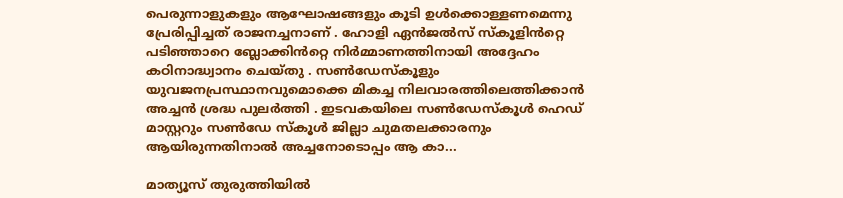പെരുന്നാളുകളും ആഘോഷങ്ങളും കൂടി ഉൾക്കൊള്ളണമെന്നു പ്രേരിപ്പിച്ചത് രാജനച്ചനാണ് . ഹോളി ഏൻജൽസ് സ്‌കൂളിൻറ്റെ പടിഞ്ഞാറെ ബ്ലോക്കിൻറ്റെ നിർമ്മാണത്തിനായി അദ്ദേഹം കഠിനാദ്ധ്വാനം ചെയ്തു . സൺഡേസ്‌കൂളും യുവജനപ്രസ്ഥാനവുമൊക്കെ മികച്ച നിലവാരത്തിലെത്തിക്കാൻ അച്ചൻ ശ്രദ്ധ പുലർത്തി . ഇടവകയിലെ സൺ‌ഡേസ്‌കൂൾ ഹെഡ് മാസ്റ്ററും സൺ‌ഡേ സ്‌കൂൾ ജില്ലാ ചുമതലക്കാരനും ആയിരുന്നതിനാൽ അച്ചനോടൊപ്പം ആ കാ...

മാത്യൂസ് തുരുത്തിയിൽ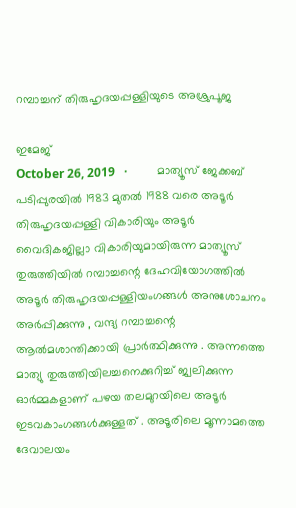റമ്പാച്ചന് തിരുഹൃദയപ്പള്ളിയുടെ അശ്രുപൂജ

ഇമേജ്
October 26, 2019   ·          മാത്യൂസ് ജേക്കബ് പടിപ്പുരയിൽ 1983 മുതൽ 1988 വരെ അടൂർ തിരുഹൃദയപ്പള്ളി വികാരിയും അടൂർ വൈദികജില്ലാ വികാരിയുമായിരുന്ന മാത്യൂസ് തുരുത്തിയിൽ റമ്പാച്ചന്റെ ദേഹവിയോഗത്തിൽ അടൂർ തിരുഹൃദയപ്പള്ളിയംഗങ്ങൾ അനുശോചനം അർപ്പിക്കുന്നു , വന്ദ്യ റമ്പാച്ചന്റെ ആൽമശാന്തിക്കായി പ്രാർത്ഥിക്കുന്നു . അന്നത്തെ മാത്യു തുരുത്തിയിലച്ചനെക്കുറിച്ച് ജ്വലിക്കുന്ന ഓർമ്മകളാണ് പഴയ തലമുറയിലെ അടൂർ ഇടവകാംഗങ്ങൾക്കുള്ളത് . അടൂരിലെ മൂന്നാമത്തെ ദേവാലയം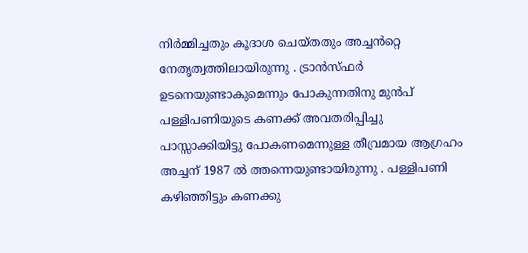നിർമ്മിച്ചതും കൂദാശ ചെയ്തതും അച്ചൻറ്റെ നേതൃത്വത്തിലായിരുന്നു . ട്രാൻസ്ഫർ ഉടനെയുണ്ടാകുമെന്നും പോകുന്നതിനു മുൻപ് പള്ളിപണിയുടെ കണക്ക് അവതരിപ്പിച്ചു പാസ്സാക്കിയിട്ടു പോകണമെന്നുള്ള തീവ്രമായ ആഗ്രഹം അച്ചന് 1987 ൽ ത്തന്നെയുണ്ടായിരുന്നു . പള്ളിപണി കഴിഞ്ഞിട്ടും കണക്കു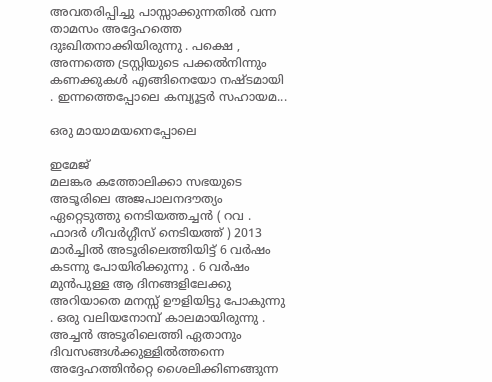അവതരിപ്പിച്ചു പാസ്സാക്കുന്നതിൽ വന്ന താമസം അദ്ദേഹത്തെ ദുഃഖിതനാക്കിയിരുന്നു . പക്ഷെ , അന്നത്തെ ട്രസ്റ്റിയുടെ പക്കൽനിന്നും കണക്കുകൾ എങ്ങിനെയോ നഷ്ടമായി . ഇന്നത്തെപ്പോലെ കമ്പ്യൂട്ടർ സഹായമ...

ഒരു മായാമയനെപ്പോലെ

ഇമേജ്
മലങ്കര കത്തോലിക്കാ സഭയുടെ അടൂരിലെ അജപാലനദൗത്യം ഏറ്റെടുത്തു നെടിയത്തച്ചൻ ( റവ . ഫാദർ ഗീവർഗ്ഗീസ് നെടിയത്ത് ) 2013 മാർച്ചിൽ അടൂരിലെത്തിയിട്ട് 6 വർഷം കടന്നു പോയിരിക്കുന്നു . 6 വർഷം മുൻപുള്ള ആ ദിനങ്ങളിലേക്കു അറിയാതെ മനസ്സ് ഊളിയിട്ടു പോകുന്നു . ഒരു വലിയനോമ്പ് കാലമായിരുന്നു . അച്ചൻ അടൂരിലെത്തി ഏതാനും ദിവസങ്ങൾക്കുള്ളിൽത്തന്നെ അദ്ദേഹത്തിൻറ്റെ ശൈലിക്കിണങ്ങുന്ന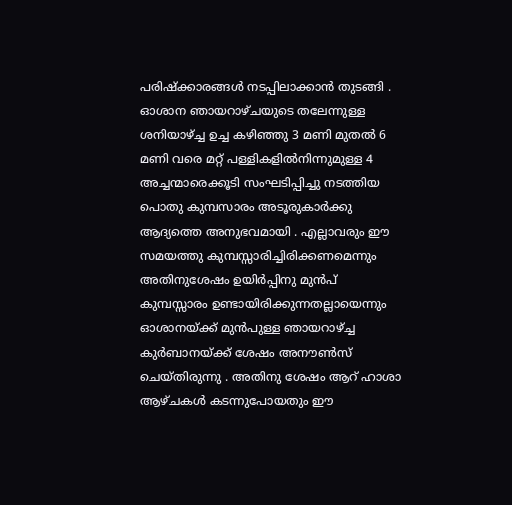പരിഷ്‌ക്കാരങ്ങൾ നടപ്പിലാക്കാൻ തുടങ്ങി . ഓശാന ഞായറാഴ്ചയുടെ തലേന്നുള്ള ശനിയാഴ്ച്ച ഉച്ച കഴിഞ്ഞു 3 മണി മുതൽ 6 മണി വരെ മറ്റ്‌ പള്ളികളിൽനിന്നുമുള്ള 4 അച്ചന്മാരെക്കൂടി സംഘടിപ്പിച്ചു നടത്തിയ പൊതു കുമ്പസാരം അടൂരുകാർക്കു ആദ്യത്തെ അനുഭവമായി . എല്ലാവരും ഈ സമയത്തു കുമ്പസ്സാരിച്ചിരിക്കണമെന്നും അതിനുശേഷം ഉയിർപ്പിനു മുൻപ് കുമ്പസ്സാരം ഉണ്ടായിരിക്കുന്നതല്ലായെന്നും ഓശാനയ്ക്ക് മുൻപുള്ള ഞായറാഴ്ച്ച കുർബാനയ്ക്ക് ശേഷം അനൗൺസ് ചെയ്തിരുന്നു . അതിനു ശേഷം ആറ് ഹാശാ ആഴ്ചകൾ കടന്നുപോയതും ഈ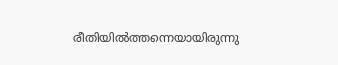രീതിയിൽത്തന്നെയായിരുന്നു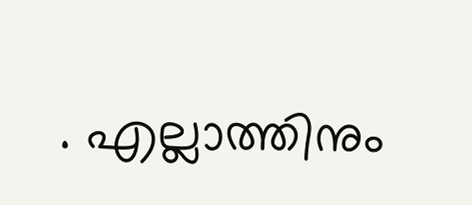. എല്ലാത്തിനും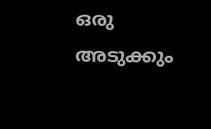ഒരു അടുക്കും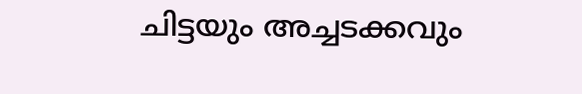ചിട്ടയും അച്ചടക്കവും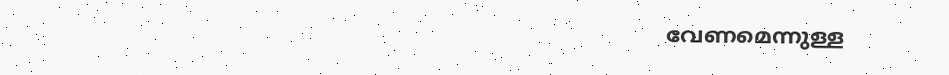വേണമെന്നുള്ള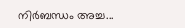നിർബന്ധം അച്ച...